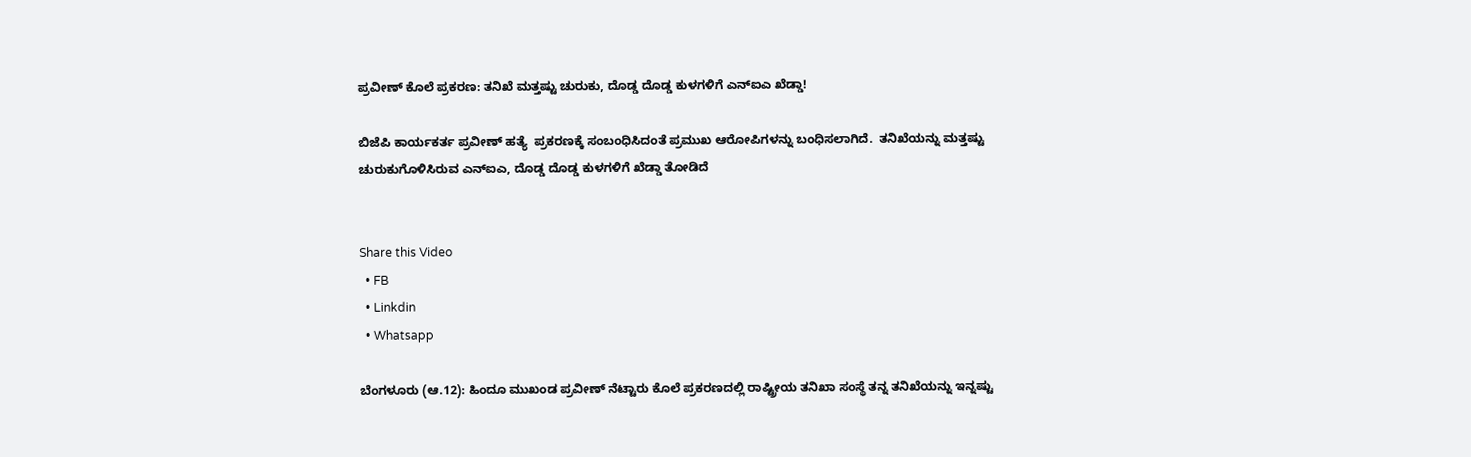ಪ್ರವೀಣ್ ಕೊಲೆ ಪ್ರಕರಣ: ತನಿಖೆ ಮತ್ತಷ್ಟು ಚುರುಕು, ದೊಡ್ಡ ದೊಡ್ಡ ಕುಳಗಳಿಗೆ ಎನ್‌ಐಎ ಖೆಡ್ಡಾ!

ಬಿಜೆಪಿ ಕಾರ್ಯಕರ್ತ ಪ್ರವೀಣ್ ಹತ್ಯೆ  ಪ್ರಕರಣಕ್ಕೆ ಸಂಬಂಧಿಸಿದಂತೆ ಪ್ರಮುಖ ಆರೋಪಿಗಳನ್ನು ಬಂಧಿಸಲಾಗಿದೆ.  ತನಿಖೆಯನ್ನು ಮತ್ತಷ್ಟು ಚುರುಕುಗೊಳಿಸಿರುವ ಎನ್‌ಐಎ, ದೊಡ್ಡ ದೊಡ್ಡ ಕುಳಗಳಿಗೆ ಖೆಡ್ಡಾ ತೋಡಿದೆ


Share this Video
  • FB
  • Linkdin
  • Whatsapp

ಬೆಂಗಳೂರು (ಆ.12): ಹಿಂದೂ ಮುಖಂಡ ಪ್ರವೀಣ್‌ ನೆಟ್ಟಾರು ಕೊಲೆ ಪ್ರಕರಣದಲ್ಲಿ ರಾಷ್ಟ್ರೀಯ ತನಿಖಾ ಸಂಸ್ಥೆ ತನ್ನ ತನಿಖೆಯನ್ನು ಇನ್ನಷ್ಟು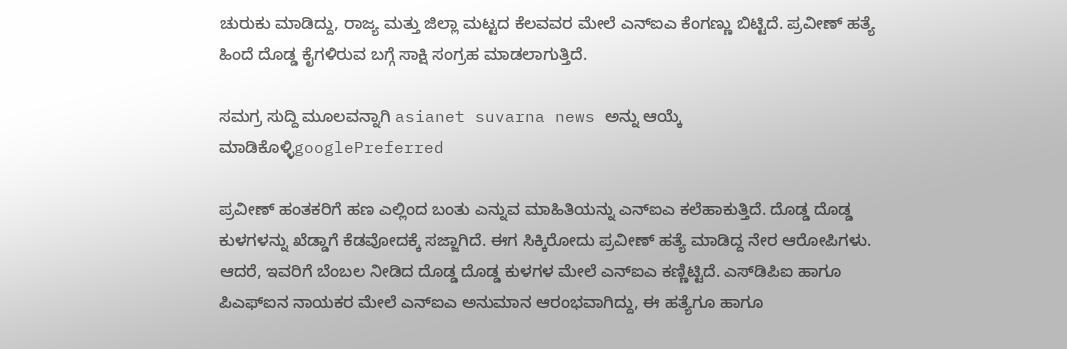ಚುರುಕು ಮಾಡಿದ್ದು, ರಾಜ್ಯ ಮತ್ತು ಜಿಲ್ಲಾ ಮಟ್ಟದ ಕೆಲವವರ ಮೇಲೆ ಎನ್‌ಐಎ ಕೆಂಗಣ್ಣು ಬಿಟ್ಟಿದೆ. ಪ್ರವೀಣ್‌ ಹತ್ಯೆ ಹಿಂದೆ ದೊಡ್ಡ ಕೈಗಳಿರುವ ಬಗ್ಗೆ ಸಾಕ್ಷಿ ಸಂಗ್ರಹ ಮಾಡಲಾಗುತ್ತಿದೆ.

ಸಮಗ್ರ ಸುದ್ದಿ ಮೂಲವನ್ನಾಗಿ asianet suvarna news ಅನ್ನು ಆಯ್ಕೆ ಮಾಡಿಕೊಳ್ಳಿgooglePreferred

ಪ್ರವೀಣ್‌ ಹಂತಕರಿಗೆ ಹಣ ಎಲ್ಲಿಂದ ಬಂತು ಎನ್ನುವ ಮಾಹಿತಿಯನ್ನು ಎನ್‌ಐಎ ಕಲೆಹಾಕುತ್ತಿದೆ. ದೊಡ್ಡ ದೊಡ್ಡ ಕುಳಗಳನ್ನು ಖೆಡ್ಡಾಗೆ ಕೆಡವೋದಕ್ಕೆ ಸಜ್ಜಾಗಿದೆ. ಈಗ ಸಿಕ್ಕಿರೋದು ಪ್ರವೀಣ್‌ ಹತ್ಯೆ ಮಾಡಿದ್ದ ನೇರ ಆರೋಪಿಗಳು. ಆದರೆ, ಇವರಿಗೆ ಬೆಂಬಲ ನೀಡಿದ ದೊಡ್ಡ ದೊಡ್ಡ ಕುಳಗಳ ಮೇಲೆ ಎನ್‌ಐಎ ಕಣ್ಣಿಟ್ಟಿದೆ. ಎಸ್‌ಡಿಪಿಐ ಹಾಗೂ ಪಿಎಫ್‌ಐನ ನಾಯಕರ ಮೇಲೆ ಎನ್‌ಐಎ ಅನುಮಾನ ಆರಂಭವಾಗಿದ್ದು, ಈ ಹತ್ಯೆಗೂ ಹಾಗೂ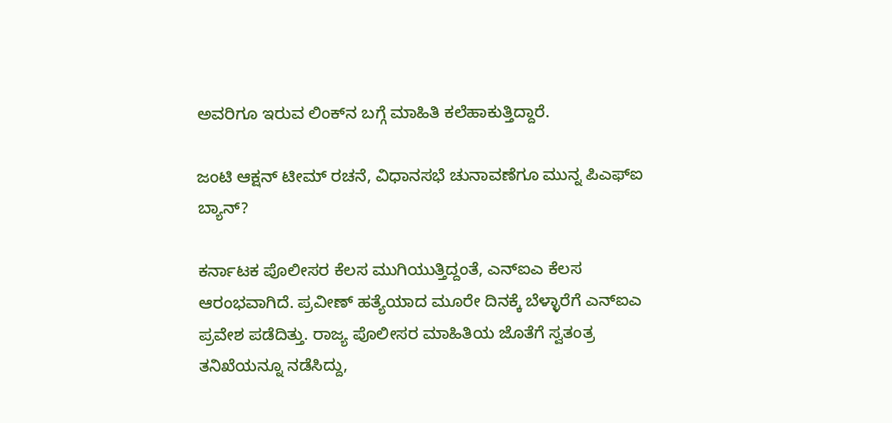ಅವರಿಗೂ ಇರುವ ಲಿಂಕ್‌ನ ಬಗ್ಗೆ ಮಾಹಿತಿ ಕಲೆಹಾಕುತ್ತಿದ್ದಾರೆ.

ಜಂಟಿ ಆಕ್ಷನ್‌ ಟೀಮ್‌ ರಚನೆ, ವಿಧಾನಸಭೆ ಚುನಾವಣೆಗೂ ಮುನ್ನ ಪಿಎಫ್‌ಐ ಬ್ಯಾನ್‌?

ಕರ್ನಾಟಕ ಪೊಲೀಸರ ಕೆಲಸ ಮುಗಿಯುತ್ತಿದ್ದಂತೆ, ಎನ್‌ಐಎ ಕೆಲಸ ಆರಂಭವಾಗಿದೆ. ಪ್ರವೀಣ್‌ ಹತ್ಯೆಯಾದ ಮೂರೇ ದಿನಕ್ಕೆ ಬೆಳ್ಳಾರೆಗೆ ಎನ್‌ಐಎ ಪ್ರವೇಶ ಪಡೆದಿತ್ತು. ರಾಜ್ಯ ಪೊಲೀಸರ ಮಾಹಿತಿಯ ಜೊತೆಗೆ ಸ್ವತಂತ್ರ ತನಿಖೆಯನ್ನೂ ನಡೆಸಿದ್ದು,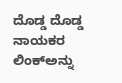ದೊಡ್ಡ ದೊಡ್ಡ ನಾಯಕರ ಲಿಂಕ್‌ಅನ್ನು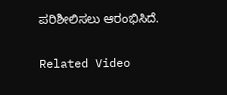ಪರಿಶೀಲಿಸಲು ಆರಂಭಿಸಿದೆ.

Related Video